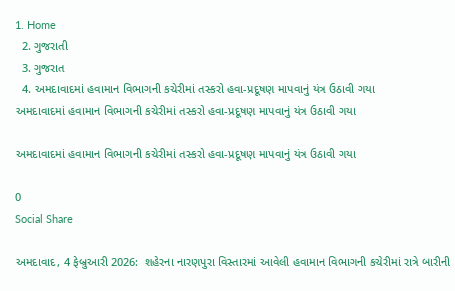1. Home
  2. ગુજરાતી
  3. ગુજરાત
  4. અમદાવાદમાં હવામાન વિભાગની કચેરીમાં તસ્કરો હવા-પ્રદૂષણ માપવાનું યંત્ર ઉઠાવી ગયા
અમદાવાદમાં હવામાન વિભાગની કચેરીમાં તસ્કરો હવા-પ્રદૂષણ માપવાનું યંત્ર ઉઠાવી ગયા

અમદાવાદમાં હવામાન વિભાગની કચેરીમાં તસ્કરો હવા-પ્રદૂષણ માપવાનું યંત્ર ઉઠાવી ગયા

0
Social Share

અમદાવાદ, 4 ફેબ્રુઆરી 2026:  શહેરના નારણપુરા વિસ્તારમાં આવેલી હવામાન વિભાગની કચેરીમાં રાત્રે બારીની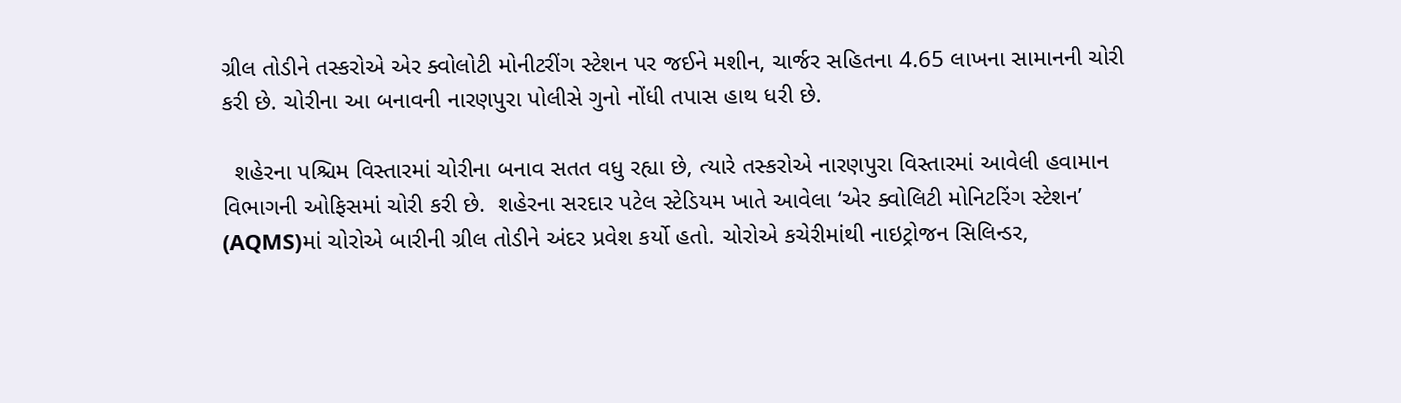ગ્રીલ તોડીને તસ્કરોએ એર ક્વોલોટી મોનીટરીંગ સ્ટેશન પર જઈને મશીન, ચાર્જર સહિતના 4.65 લાખના સામાનની ચોરી કરી છે. ચોરીના આ બનાવની નારણપુરા પોલીસે ગુનો નોંધી તપાસ હાથ ધરી છે.

  શહેરના પશ્ચિમ વિસ્તારમાં ચોરીના બનાવ સતત વધુ રહ્યા છે, ત્યારે તસ્કરોએ નારણપુરા વિસ્તારમાં આવેલી હવામાન વિભાગની ઓફિસમાં ચોરી કરી છે.  શહેરના સરદાર પટેલ સ્ટેડિયમ ખાતે આવેલા ‘એર ક્વોલિટી મોનિટરિંગ સ્ટેશન’ (AQMS)માં ચોરોએ બારીની ગ્રીલ તોડીને અંદર પ્રવેશ કર્યો હતો. ચોરોએ કચેરીમાંથી નાઇટ્રોજન સિલિન્ડર,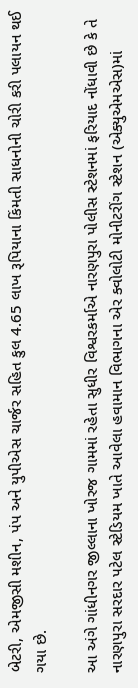બેટરી, એમજીસી મશીન, પંપ અને યુપીએસ ચાર્જર સહિત કુલ 4.65 લાખ રૂપિયાના કિંમતી સાધનોની ચોરી કરી પલાયન થઈ ગયા છે.

આ અંગે ગાંધીનગર જીલ્લાના ખોરજ ગામમાં રહેતા સુધીર વિશ્વરકર્માએ નારણપુરા પોલીસ સ્ટેશનમાં ફરિયાદ નોંધાવી છે કે તે નારણપુરા સરદાર પટેલ સ્ટેડિયમ ખાતે આવેલા હવામાન વિભાગના એર ક્વોલોટી મોનીટરીંગ સ્ટેશન (એક્યુએમએસ)માં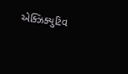એક્ઝિક્યુટિવ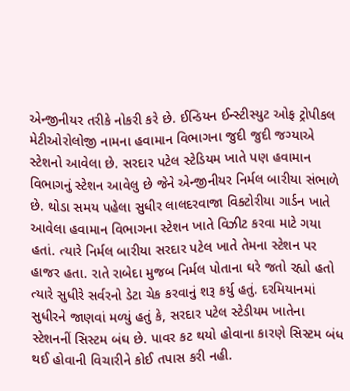એન્જીનીયર તરીકે નોકરી કરે છે. ઈન્ડિયન ઈન્સ્ટીસ્યુટ ઓફ ટ્રોપીકલ મેટીઓરોલોજી નામના હવામાન વિભાગના જુદી જુદી જગ્યાએ સ્ટેશનો આવેલા છે. સરદાર પટેલ સ્ટેડિયમ ખાતે પણ હવામાન વિભાગનું સ્ટેશન આવેલુ છે જેને એન્જીનીયર નિર્મલ બારીયા સંભાળે છે. થોડા સમય પહેલા સુધીર લાલદરવાજા વિક્ટોરીયા ગાર્ડન ખાતે આવેલા હવામાન વિભાગના સ્ટેશન ખાતે વિઝીટ કરવા માટે ગયા હતાં. ત્યારે નિર્મલ બારીયા સરદાર પટેલ ખાતે તેમના સ્ટેશન પર હાજર હતા. રાતે રાબેદા મુજબ નિર્મલ પોતાના ઘરે જતો રહ્યો હતો ત્યારે સુધીરે સર્વરનો ડેટા ચેક કરવાનું શરૂ કર્યુ હતું. દરમિયાનમાં સુધીરને જાણવાં મળ્યું હતું કે, સરદાર પટેલ સ્ટેડીયમ ખાતેના સ્ટેશનનીં સિસ્ટમ બંઘ છે. પાવર કટ થયો હોવાના કારણે સિસ્ટમ બંધ થઈ હોવાની વિચારીને કોઈ તપાસ કરી નહી.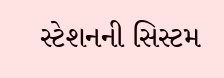સ્ટેશનની સિસ્ટમ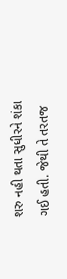શરુ નહી થતા સુધીરને શંકા ગઈ હતી. જેથી તે તરતજ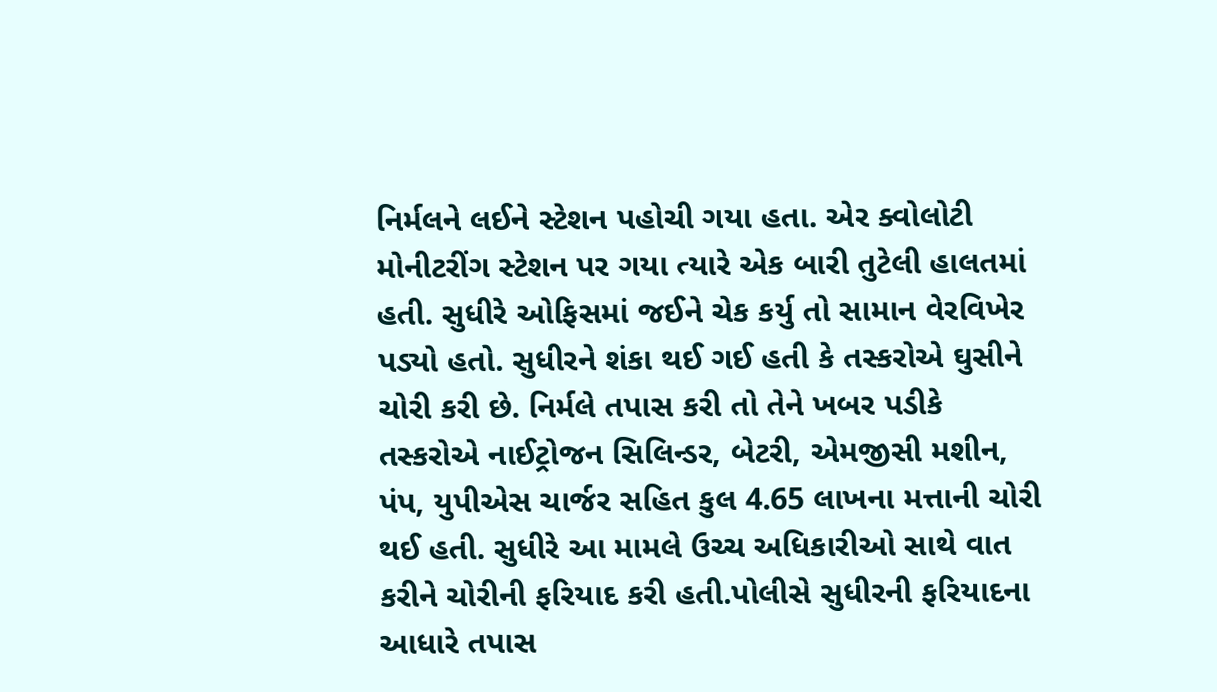નિર્મલને લઈને સ્ટેશન પહોચી ગયા હતા. એર ક્વોલોટી મોનીટરીંગ સ્ટેશન પર ગયા ત્યારે એક બારી તુટેલી હાલતમાં હતી. સુધીરે ઓફિસમાં જઈને ચેક કર્યુ તો સામાન વેરવિખેર પડ્યો હતો. સુધીરને શંકા થઈ ગઈ હતી કે તસ્કરોએ ઘુસીને ચોરી કરી છે. નિર્મલે તપાસ કરી તો તેને ખબર પડીકે તસ્કરોએ નાઈટ્રોજન સિલિન્ડર, બેટરી, એમજીસી મશીન, પંપ, યુપીએસ ચાર્જર સહિત કુલ 4.65 લાખના મત્તાની ચોરી થઈ હતી. સુધીરે આ મામલે ઉચ્ચ અધિકારીઓ સાથે વાત કરીને ચોરીની ફરિયાદ કરી હતી.પોલીસે સુધીરની ફરિયાદના આધારે તપાસ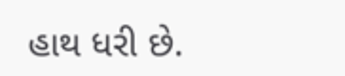હાથ ધરી છે.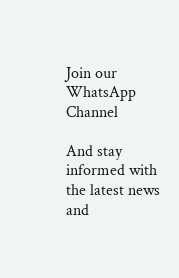Join our WhatsApp Channel

And stay informed with the latest news and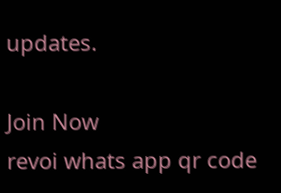updates.

Join Now
revoi whats app qr code